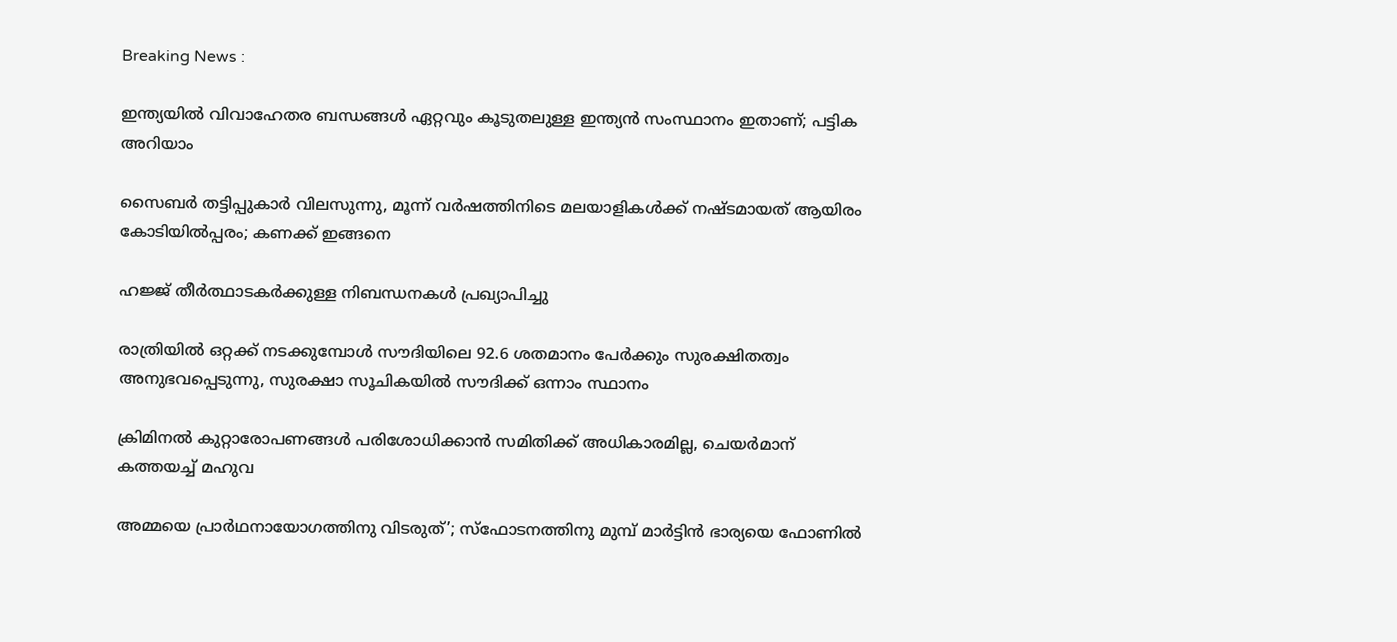Breaking News :

ഇന്ത്യയില്‍ വിവാഹേതര ബന്ധങ്ങള്‍ ഏറ്റവും കൂടുതലുള്ള ഇന്ത്യന്‍ സംസ്ഥാനം ഇതാണ്; പട്ടിക അറിയാം

സൈബര്‍ തട്ടിപ്പുകാര്‍ വിലസുന്നു, മൂന്ന് വര്‍ഷത്തിനിടെ മലയാളികള്‍ക്ക് നഷ്ടമായത് ആയിരം കോടിയില്‍പ്പരം; കണക്ക് ഇങ്ങനെ

ഹജ്ജ് തീർത്ഥാടകർക്കുള്ള നിബന്ധനകൾ പ്രഖ്യാപിച്ചു

രാത്രിയിൽ ഒറ്റക്ക് നടക്കുമ്പോൾ സൗദിയിലെ 92.6 ശതമാനം പേർക്കും സുരക്ഷിതത്വം അനുഭവപ്പെടുന്നു, സുരക്ഷാ സൂചികയിൽ സൗദിക്ക് ഒന്നാം സ്ഥാനം

ക്രിമിനല്‍ കുറ്റാരോപണങ്ങള്‍ പരിശോധിക്കാന്‍ സമിതിക്ക്‌ അധികാരമില്ല, ചെയര്‍മാന്‌ കത്തയച്ച് മഹുവ

അമ്മയെ പ്രാര്‍ഥനായോഗത്തിനു വിടരുത്’; സ്‌ഫോടനത്തിനു മുമ്പ് മാര്‍ട്ടിന്‍ ഭാര്യയെ ഫോണില്‍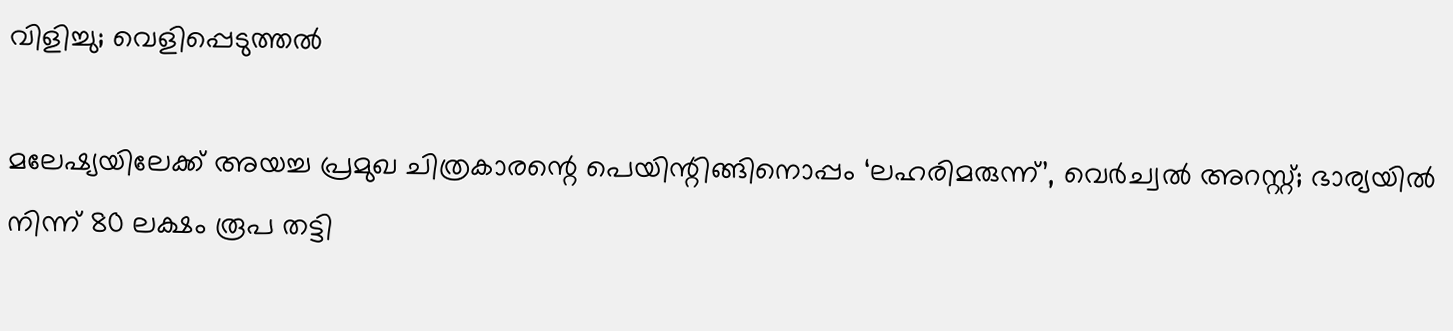വിളിച്ചു; വെളിപ്പെടുത്തല്‍

മലേഷ്യയിലേക്ക് അയച്ച പ്രമുഖ ചിത്രകാരന്റെ പെയിന്റിങ്ങിനൊപ്പം ‘ലഹരിമരുന്ന്’, വെര്‍ച്വല്‍ അറസ്റ്റ്; ഭാര്യയില്‍ നിന്ന് 80 ലക്ഷം രൂപ തട്ടി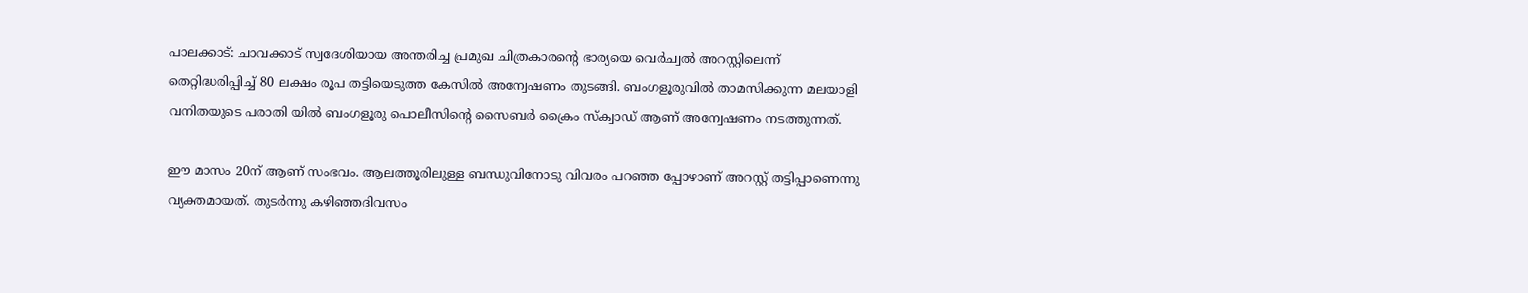പാലക്കാട്: ചാവക്കാട് സ്വദേശിയായ അന്തരിച്ച പ്രമുഖ ചിത്രകാരന്റെ ഭാര്യയെ വെര്‍ച്വല്‍ അറസ്റ്റിലെന്ന് തെറ്റിദ്ധരിപ്പിച്ച് 80 ലക്ഷം രൂപ തട്ടിയെടുത്ത കേസില്‍ അന്വേഷണം തുടങ്ങി. ബംഗളൂരുവില്‍ താമസിക്കുന്ന മലയാളി വനിതയുടെ പരാതി യില്‍ ബംഗളൂരു പൊലീസിന്റെ സൈബര്‍ ക്രൈം സ്‌ക്വാഡ് ആണ് അന്വേഷണം നടത്തുന്നത്.

ഈ മാസം 20ന് ആണ് സംഭവം. ആലത്തൂരിലുള്ള ബന്ധുവിനോടു വിവരം പറഞ്ഞ പ്പോഴാണ് അറസ്റ്റ് തട്ടിപ്പാണെന്നു വ്യക്തമായത്. തുടര്‍ന്നു കഴിഞ്ഞദിവസം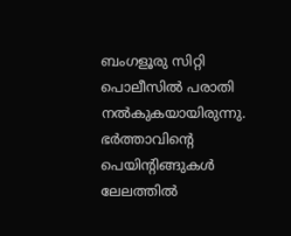ബംഗളൂരു സിറ്റി പൊലീസില്‍ പരാതി നല്‍കുകയായിരുന്നു. ഭര്‍ത്താവിന്റെ പെയിന്റിങ്ങുകള്‍ ലേലത്തില്‍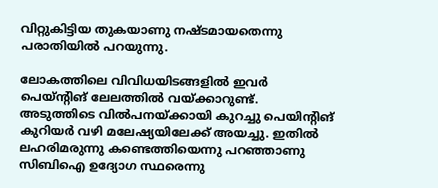വിറ്റുകിട്ടിയ തുകയാണു നഷ്ടമായതെന്നു പരാതിയില്‍ പറയുന്നു.

ലോകത്തിലെ വിവിധയിടങ്ങളില്‍ ഇവര്‍ പെയ്ന്റിങ് ലേലത്തില്‍ വയ്ക്കാറുണ്ട്. അടുത്തിടെ വില്‍പനയ്ക്കായി കുറച്ചു പെയിന്റിങ് കുറിയര്‍ വഴി മലേഷ്യയിലേക്ക് അയച്ചു. ഇതില്‍ ലഹരിമരുന്നു കണ്ടെത്തിയെന്നു പറഞ്ഞാണു സിബിഐ ഉദ്യോഗ സ്ഥരെന്നു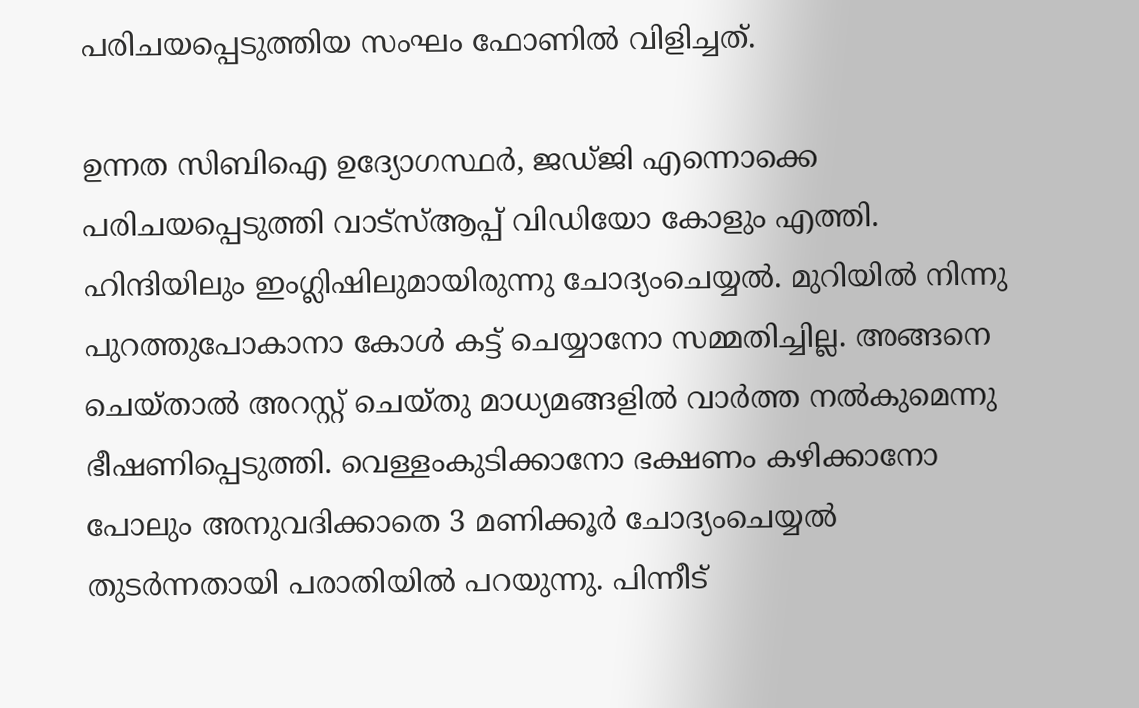പരിചയപ്പെടുത്തിയ സംഘം ഫോണില്‍ വിളിച്ചത്.

ഉന്നത സിബിഐ ഉദ്യോഗസ്ഥര്‍, ജഡ്ജി എന്നൊക്കെ പരിചയപ്പെടുത്തി വാട്‌സ്ആപ്പ് വിഡിയോ കോളും എത്തി. ഹിന്ദിയിലും ഇംഗ്ലിഷിലുമായിരുന്നു ചോദ്യംചെയ്യല്‍. മുറിയില്‍ നിന്നു പുറത്തുപോകാനാ കോള്‍ കട്ട് ചെയ്യാനോ സമ്മതിച്ചില്ല. അങ്ങനെ ചെയ്താല്‍ അറസ്റ്റ് ചെയ്തു മാധ്യമങ്ങളില്‍ വാര്‍ത്ത നല്‍കുമെന്നു ഭീഷണിപ്പെടുത്തി. വെള്ളംകുടിക്കാനോ ഭക്ഷണം കഴിക്കാനോ പോലും അനുവദിക്കാതെ 3 മണിക്കൂര്‍ ചോദ്യംചെയ്യല്‍ തുടര്‍ന്നതായി പരാതിയില്‍ പറയുന്നു. പിന്നീട്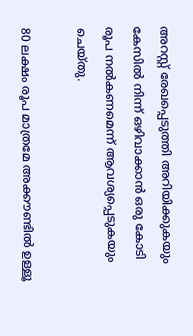അറസ്റ്റ് രേഖപ്പെടുത്തി അറിയിക്കുകയും കേസില്‍ നിന്ന് ഒഴിവാക്കാന്‍ ഒരു കോടി രൂപ നല്‍കണമെന്ന് ആവശ്യപ്പെടുകയും ചെയ്തു.

80 ലക്ഷം രൂപ മാത്രമേ അക്കൗണ്ടില്‍ ഉള്ളൂ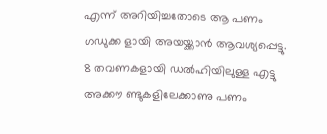എന്ന് അറിയിച്ചതോടെ ആ പണം ഗഡുക്ക ളായി അയയ്ക്കാന്‍ ആവശ്യപ്പെട്ടു. 8 തവണകളായി ഡല്‍ഹിയിലുള്ള എട്ടു അക്കൗ ണ്ടുകളിലേക്കാണു പണം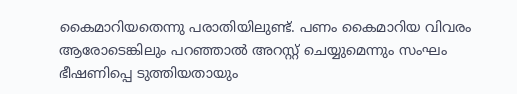കൈമാറിയതെന്നു പരാതിയിലുണ്ട്. പണം കൈമാറിയ വിവരം ആരോടെങ്കിലും പറഞ്ഞാല്‍ അറസ്റ്റ് ചെയ്യുമെന്നും സംഘം ഭീഷണിപ്പെ ടുത്തിയതായും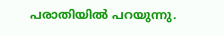പരാതിയില്‍ പറയുന്നു.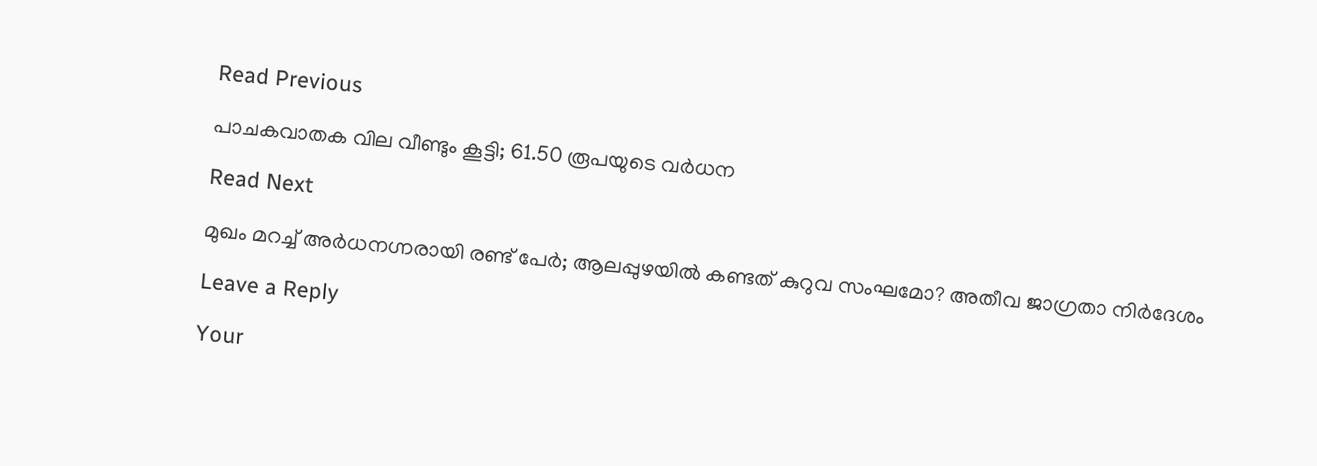Read Previous

പാചകവാതക വില വീണ്ടും കൂട്ടി; 61.50 രൂപയുടെ വര്‍ധന

Read Next

മുഖം മറച്ച് അർധനഗ്നരായി രണ്ട് പേർ; ആലപ്പുഴയിൽ കണ്ടത് കുറുവ സംഘമോ? അതീവ ജാഗ്രതാ നിർദേശം

Leave a Reply

Your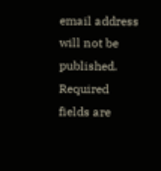email address will not be published. Required fields are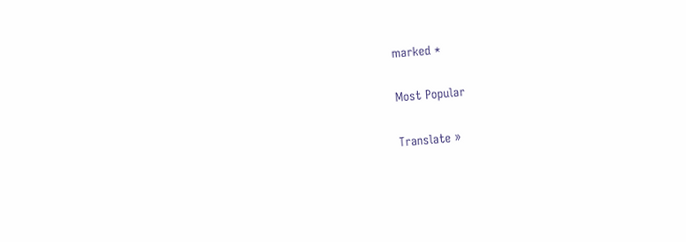marked *

Most Popular

Translate »